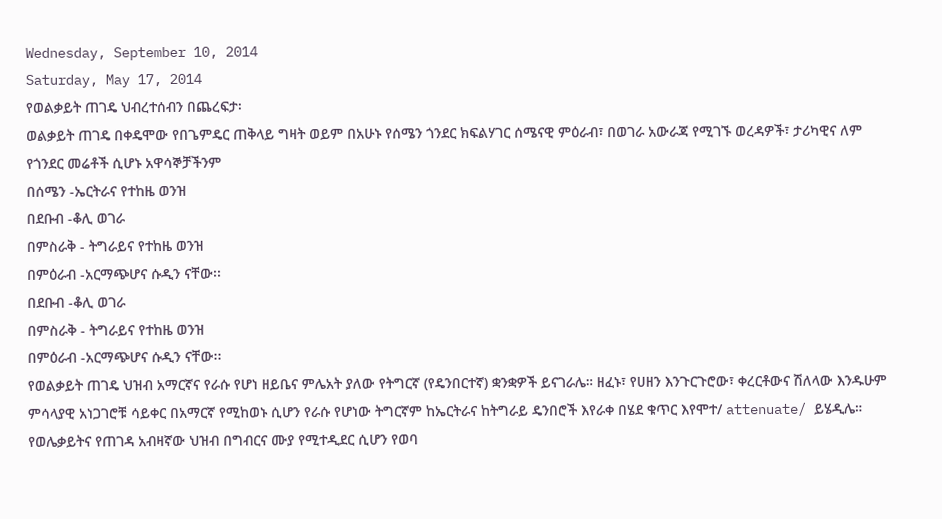Wednesday, September 10, 2014
Saturday, May 17, 2014
የወልቃይት ጠገዴ ህብረተሰብን በጨረፍታ፡
ወልቃይት ጠገዴ በቀዴሞው የበጌምዴር ጠቅላይ ግዛት ወይም በአሁኑ የሰሜን ጎንደር ክፍልሃገር ሰሜናዊ ምዕራብ፣ በወገራ አውራጃ የሚገኙ ወረዳዎች፣ ታሪካዊና ለም የጎንደር መሬቶች ሲሆኑ አዋሳኞቻችንም
በሰሜን -ኤርትራና የተከዜ ወንዝ
በደቡብ -ቆሊ ወገራ
በምስራቅ - ትግራይና የተከዜ ወንዝ
በምዕራብ -አርማጭሆና ሱዲን ናቸው፡፡
በደቡብ -ቆሊ ወገራ
በምስራቅ - ትግራይና የተከዜ ወንዝ
በምዕራብ -አርማጭሆና ሱዲን ናቸው፡፡
የወልቃይት ጠገዴ ህዝብ አማርኛና የራሱ የሆነ ዘይቤና ምሌአት ያለው የትግርኛ (የዴንበርተኛ) ቋንቋዎች ይናገራሌ። ዘፈኑ፣ የሀዘን እንጉርጉሮው፣ ቀረርቶውና ሽለላው እንዱሁም ምሳላያዊ አነጋገሮቹ ሳይቀር በአማርኛ የሚከወኑ ሲሆን የራሱ የሆነው ትግርኛም ከኤርትራና ከትግራይ ዴንበሮች እየራቀ በሄደ ቁጥር እየሞተ/ attenuate/ ይሄዲሌ።
የወሌቃይትና የጠገዳ አብዛኛው ህዝብ በግብርና ሙያ የሚተዲደር ሲሆን የወባ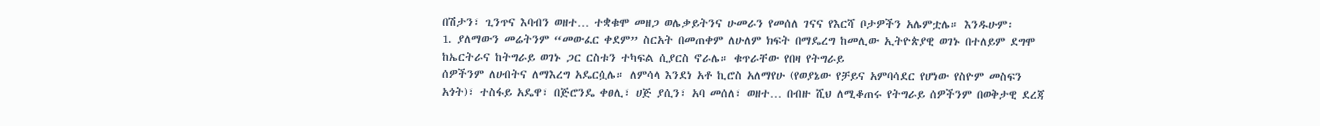በሽታን፣ ጊንጥና እባብን ወዘተ… ተቋቁሞ መዘጋ ወሌቃይትንና ሁመራን የመሰለ ገናና የእርሻ ቦታዎችን አሌምቷሌ። እንዱሁም፡
1. ያለማውን መሬትንም “መውፈር ቀደም” ስርአት በመጠቀም ለሁለም ክፍት በማዴረግ ከመሊው ኢትዮጵያዊ ወገኑ በተለይም ደግሞ ከኤርትራና ከትግራይ ወገኑ ጋር ርስቱን ተካፍል ሲያርስ ኖራሌ። ቁጥራቸው የበዛ የትግራይ
ሰዎችንም ለሀብትና ለማእረግ አዴርሷሌ። ለምሳላ እንደነ አቶ ኪሮስ አለማየሁ (የወያኔው የቻይና አምባሳደር የሆነው የስዮም መስፍን አጎት)፣ ተስፋይ አዴዋ፣ በጅሮንዴ ቀፀሊ፣ ሀጅ ያሲን፣ አባ መሰለ፣ ወዘተ… በብዙ ሺህ ለሚቆጠሩ የትግራይ ሰዎችንም በወቅታዊ ደረጃ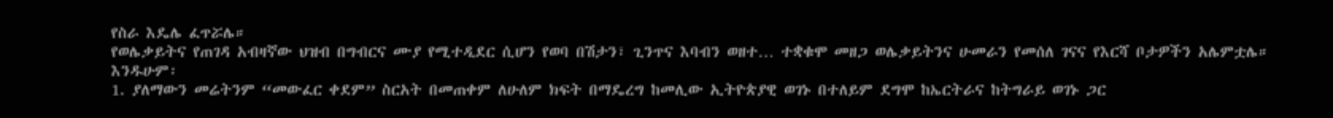የስራ እዴሌ ፈጥሯሌ።
የወሌቃይትና የጠገዳ አብዛኛው ህዝብ በግብርና ሙያ የሚተዲደር ሲሆን የወባ በሽታን፣ ጊንጥና እባብን ወዘተ… ተቋቁሞ መዘጋ ወሌቃይትንና ሁመራን የመሰለ ገናና የእርሻ ቦታዎችን አሌምቷሌ። እንዱሁም፡
1. ያለማውን መሬትንም “መውፈር ቀደም” ስርአት በመጠቀም ለሁለም ክፍት በማዴረግ ከመሊው ኢትዮጵያዊ ወገኑ በተለይም ደግሞ ከኤርትራና ከትግራይ ወገኑ ጋር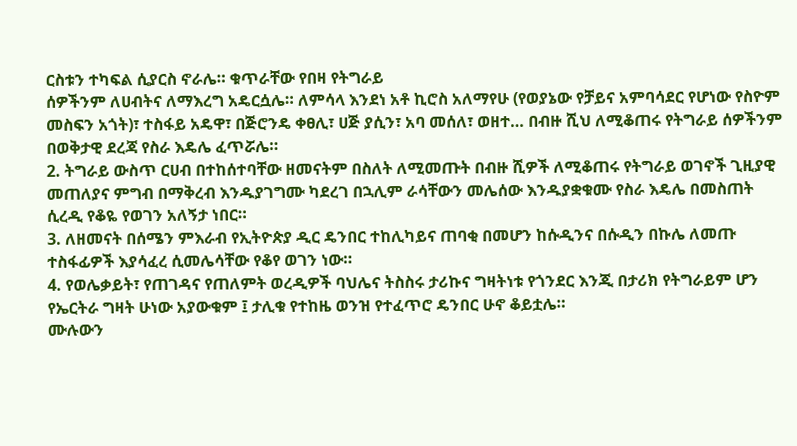ርስቱን ተካፍል ሲያርስ ኖራሌ። ቁጥራቸው የበዛ የትግራይ
ሰዎችንም ለሀብትና ለማእረግ አዴርሷሌ። ለምሳላ እንደነ አቶ ኪሮስ አለማየሁ (የወያኔው የቻይና አምባሳደር የሆነው የስዮም መስፍን አጎት)፣ ተስፋይ አዴዋ፣ በጅሮንዴ ቀፀሊ፣ ሀጅ ያሲን፣ አባ መሰለ፣ ወዘተ… በብዙ ሺህ ለሚቆጠሩ የትግራይ ሰዎችንም በወቅታዊ ደረጃ የስራ እዴሌ ፈጥሯሌ።
2. ትግራይ ውስጥ ርሀብ በተከሰተባቸው ዘመናትም በስለት ለሚመጡት በብዙ ሺዎች ለሚቆጠሩ የትግራይ ወገኖች ጊዚያዊ መጠለያና ምግብ በማቅረብ እንዱያገግሙ ካደረገ በኋሊም ራሳቸውን መሌሰው እንዱያቋቁሙ የስራ እዴሌ በመስጠት ሲረዲ የቆዬ የወገን አለኝታ ነበር።
3. ለዘመናት በሰሜን ምእራብ የኢትዮጵያ ዲር ዴንበር ተከሊካይና ጠባቂ በመሆን ከሱዲንና በሱዲን በኩሌ ለመጡ ተስፋፊዎች እያሳፈረ ሲመሌሳቸው የቆየ ወገን ነው።
4. የወሌቃይት፣ የጠገዳና የጠለምት ወረዲዎች ባህሌና ትስስሩ ታሪኩና ግዛትነቱ የጎንደር እንጂ በታሪክ የትግራይም ሆን የኤርትራ ግዛት ሁነው አያውቁም ፤ ታሊቁ የተከዜ ወንዝ የተፈጥሮ ዴንበር ሁኖ ቆይቷሌ።
ሙሉውን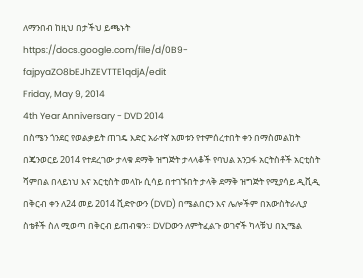ለማንበብ ከዚህ በታችህ ይጫኑት
https://docs.google.com/file/d/0B9-fajpyaZO8bEJhZEVTTE1qdjA/edit
Friday, May 9, 2014
4th Year Anniversary - DVD 2014
በስሜን ጎንደር የወልቃይት ጠገዴ እድር አራተኛ አመቱን የተምሰረተበት ቀን በማስመልከት በጄንወርይ 2014 የተደረገው ታላቁ ደማቅ ዝግጅት ታላላቆች የባህል አንጋፋ አርትስቶች አርቲስት ሻምበል በላይነህ እና አርቲስት መላኩ ሲሳይ በተገኙበት ታላቅ ደማቅ ዝግጅት የሚያሳይ ዲቪዲ በቅርብ ቀን ለ24 መይ 2014 ቪድዮውን (DVD) በሜልበርን እና ሌሎችም በአውስትራሊያ ስቴቶች ስለ ሚወጣ በቅርብ ይጠብቁን። DVDውን ለምትፈልጉ ወገኖች ካላቹህ በኢሜል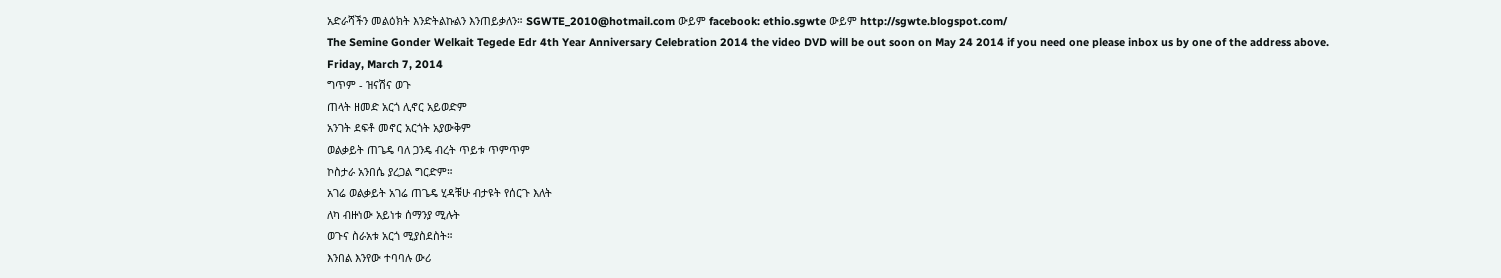አድራሻችን መልዕክት እንድትልኩልን እንጠይቃለን። SGWTE_2010@hotmail.com ውይም facebook: ethio.sgwte ውይም http://sgwte.blogspot.com/
The Semine Gonder Welkait Tegede Edr 4th Year Anniversary Celebration 2014 the video DVD will be out soon on May 24 2014 if you need one please inbox us by one of the address above.
Friday, March 7, 2014
ግጥም - ዝናሽና ወጉ
ጠላት ዘመድ አርጎ ሊኖር አይወድም
አንገት ደፍቶ መኖር አርጎት አያውቅም
ወልቃይት ጠጌዴ ባለ ጋንዴ ብረት ጥይቱ ጥምጥም
ኮስታራ አንበሴ ያረጋል ግርድም።
አገሬ ወልቃይት አገሬ ጠጌዴ ሂዳቹሁ ብታዩት የሰርጉ እለት
ለካ ብዙነው አይነቱ ሰማንያ ሚሉት
ወጉና ስራአቱ አርጎ ሚያስደስት።
እንበል እንየው ተባባሉ ውሪ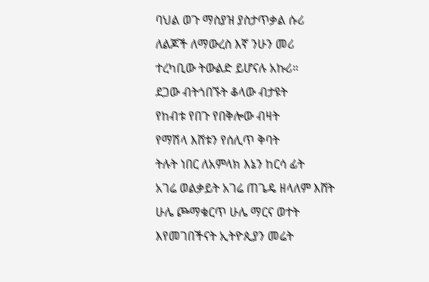ባህል ወጉ ማስያዝ ያስታጥቃል ሱሪ
ለልጆች ለማውረስ እኛ ንሁን መሪ
ተረካቢው ትውልድ ይሆናሉ አኩሪ።
ደጋው ብትጎበኙት ቆላው ብታዩት
የከብቱ የበጉ የበቅሎው ብዛት
የማሽላ እሸቱን የሰሊጥ ቅባት
ትሉት ነበር ለአምላክ እኔን ከርሳ ፊት
አገሬ ወልቃይት አገሬ ጠጌዴ ዘላለም እሸት
ሁሌ ጮማቁርጥ ሁሌ ማርና ወተት
እየመገበችናት ኢትዮጲያን መሬት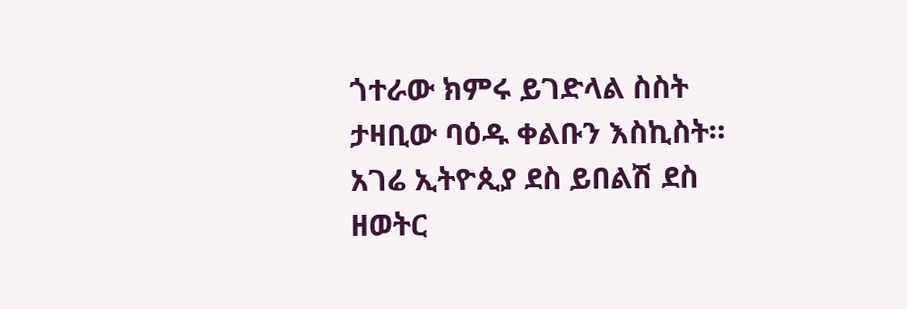ጎተራው ክምሩ ይገድላል ስስት
ታዛቢው ባዕዱ ቀልቡን እስኪስት።
አገሬ ኢትዮጲያ ደስ ይበልሽ ደስ
ዘወትር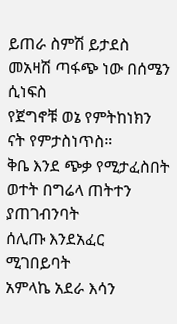ይጠራ ስምሽ ይታደስ
መአዛሽ ጣፋጭ ነው በሰሜን ሲነፍስ
የጀግኖቹ ወኔ የምትከነክን ናት የምታስነጥስ።
ቅቤ እንደ ጭቃ የሚታፈስበት
ወተት በግሬላ ጠትተን ያጠገብንባት
ሰሊጡ እንደአፈር ሚገበይባት
አምላኬ አደራ እሳን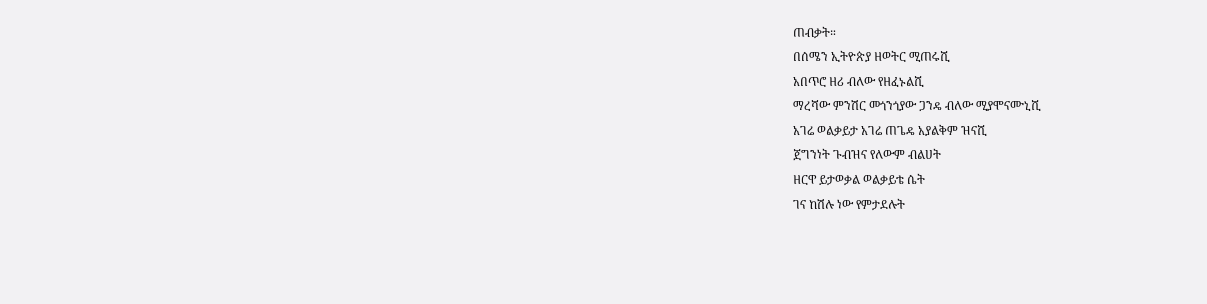ጠብቃት።
በሰሜን ኢትዮጵያ ዘወትር ሚጠሩሺ
አበጥሮ ዘሪ ብለው የዘፈኑልሺ
ማረሻው ምንሽር መጎንጎያው ጋንዴ ብለው ሚያሞናሙኒሺ
አገሬ ወልቃይታ አገሬ ጠጌዴ አያልቅም ዝናሺ
ጀግንነት ጉብዝና የለውም ብልሀት
ዘርዋ ይታወቃል ወልቃይቴ ሴት
ገና ከሽሉ ነው የምታደሉት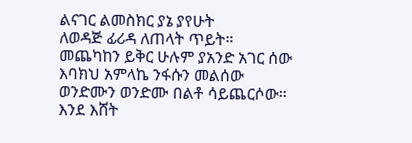ልናገር ልመስክር ያኔ ያየሁት
ለወዳጅ ፊሪዳ ለጠላት ጥይት።
መጨካከን ይቅር ሁሉም ያአንድ አገር ሰው
እባክህ አምላኬ ንፋሱን መልሰው
ወንድሙን ወንድሙ በልቶ ሳይጨርሶው።
እንደ እሸት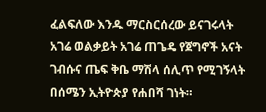ፈልፍለው እንዱ ማርስርሰረው ይናገሩላት
አገሬ ወልቃይት አገሬ ጠጌዴ የጀግኖች አናት
ገብሱና ጤፍ ቅቤ ማሽላ ሰሊጥ የሚገኝላት
በሰሜን ኢትዮጵያ የሐበሻ ገነት።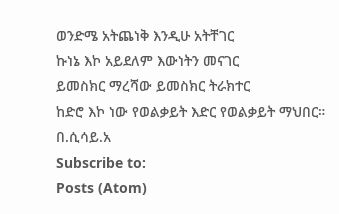ወንድሜ አትጨነቅ እንዲሁ አትቸገር
ኩነኔ እኮ አይደለም እውነትን መናገር
ይመስክር ማረሻው ይመስክር ትራክተር
ከድሮ እኮ ነው የወልቃይት እድር የወልቃይት ማህበር።
በ.ሲሳይ.አ
Subscribe to:
Posts (Atom)